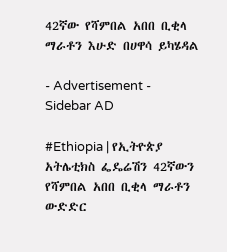42ኛው የሻምበል አበበ ቢቂላ ማራቶን እሁድ በሀዋሳ ይካሄዳል

- Advertisement -
Sidebar AD

#Ethiopia | የኢትዮጵያ አትሌቲክስ ፌዴሬሽን 42ኛውን የሻምበል አበበ ቢቂላ ማራቶን ውድድር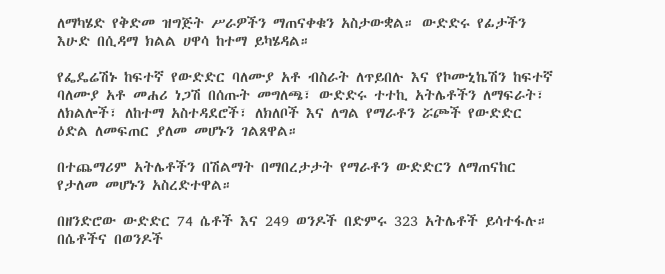ለማካሄድ የቅድመ ዝግጅት ሥራዎችን ማጠናቀቁን አስታውቋል። ውድድሩ የፊታችን እሁድ በሲዳማ ክልል ሀዋሳ ከተማ ይካሄዳል።

የፌዴሬሽኑ ከፍተኛ የውድድር ባለሙያ አቶ ብስራት ለጥይበሉ እና የኮሙኒኬሽን ከፍተኛ ባለሙያ አቶ መሐሪ ነጋሽ በሰጡት መግለጫ፣ ውድድሩ ተተኪ አትሌቶችን ለማፍራት፣ ለክልሎች፣ ለከተማ አስተዳደሮች፣ ለክለቦች እና ለግል የማራቶን ሯጮች የውድድር ዕድል ለመፍጠር ያለመ መሆኑን ገልጸዋል።

በተጨማሪም አትሌቶችን በሽልማት በማበረታታት የማራቶን ውድድርን ለማጠናከር የታለመ መሆኑን አስረድተዋል።

በዘንድሮው ውድድር 74 ሴቶች እና 249 ወንዶች በድምሩ 323 አትሌቶች ይሳተፋሉ። በሴቶችና በወንዶች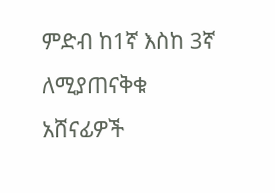ምድብ ከ1ኛ እስከ 3ኛ ለሚያጠናቅቁ አሸናፊዎች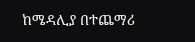ከሜዳሊያ በተጨማሪ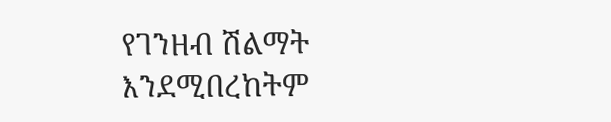የገንዘብ ሽልማት እንደሚበረከትም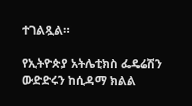ተገልጿል።

የኢትዮጵያ አትሌቲክስ ፌዴሬሽን ውድድሩን ከሲዳማ ክልል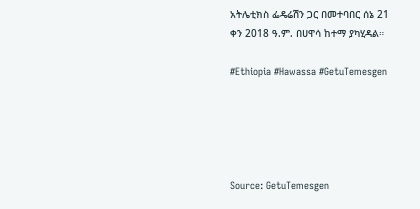አትሌቲክስ ፌዴሬሽን ጋር በመተባበር ሰኔ 21 ቀን 2018 ዓ.ም. በሀዋሳ ከተማ ያካሂዳል።

#Ethiopia #Hawassa #GetuTemesgen





Source: GetuTemesgen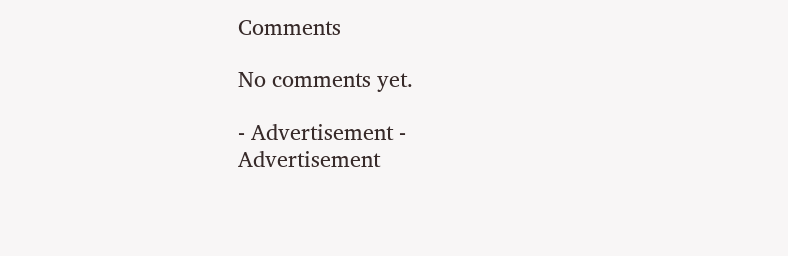Comments

No comments yet.

- Advertisement -
Advertisement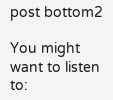post bottom2

You might want to listen to: